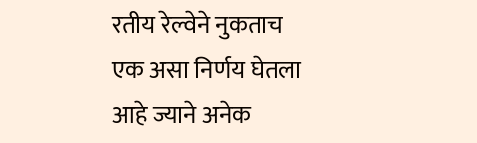रतीय रेल्वेने नुकताच एक असा निर्णय घेतला आहे ज्याने अनेक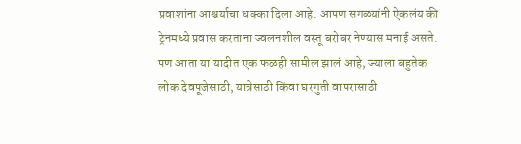प्रवाशांना आश्चर्याचा धक्का दिला आहे. आपण सगळ्यांनी ऐकलंय की ट्रेनमध्ये प्रवास करताना ज्वलनशील वस्तू बरोबर नेण्यास मनाई असते. पण आता या यादीत एक फळही सामील झालं आहे, ज्याला बहुतेक लोक देवपूजेसाठी, यात्रेसाठी किंवा घरगुती वापरासाठी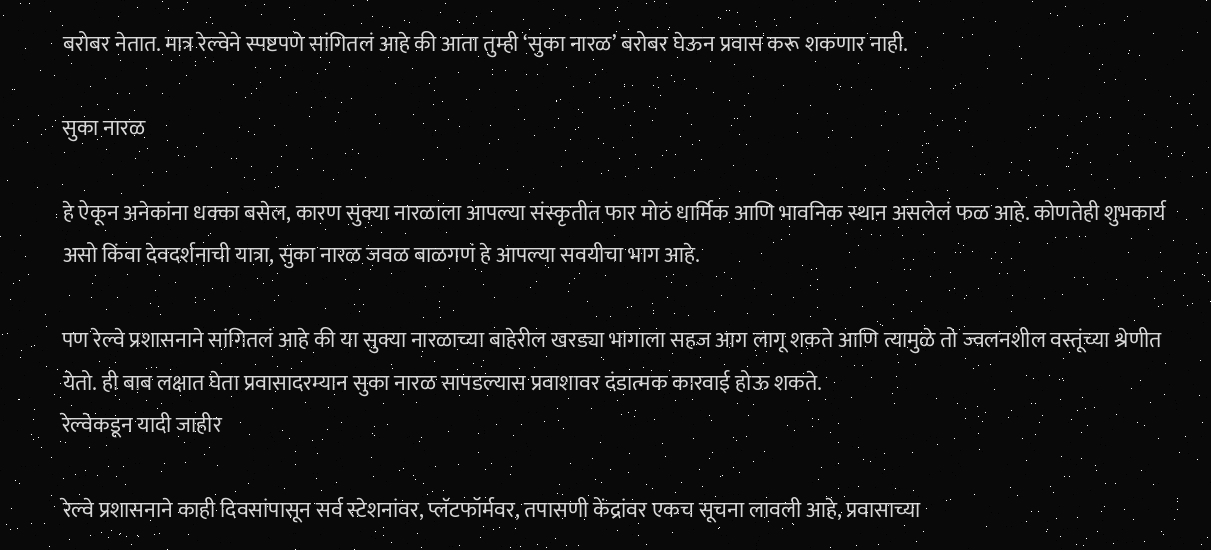बरोबर नेतात. मात्र रेल्वेने स्पष्टपणे सांगितलं आहे की आता तुम्ही ‘सुका नारळ’ बरोबर घेऊन प्रवास करू शकणार नाही.

सुका नारळ

हे ऐकून अनेकांना धक्का बसेल, कारण सुक्या नारळाला आपल्या संस्कृतीत फार मोठं धार्मिक आणि भावनिक स्थान असलेलं फळ आहे. कोणतेही शुभकार्य असो किंवा देवदर्शनाची यात्रा, सुका नारळ जवळ बाळगणं हे आपल्या सवयीचा भाग आहे.

पण रेल्वे प्रशासनाने सांगितलं आहे की या सुक्या नारळाच्या बाहेरील खरड्या भागाला सहज आग लागू शकते आणि त्यामुळे तो ज्वलनशील वस्तूंच्या श्रेणीत येतो. ही बाब लक्षात घेता प्रवासादरम्यान सुका नारळ सापडल्यास प्रवाशावर दंडात्मक कारवाई होऊ शकते.
रेल्वेकडून यादी जाहीर

रेल्वे प्रशासनाने काही दिवसांपासून सर्व स्टेशनांवर, प्लॅटफॉर्मवर, तपासणी केंद्रांवर एकच सूचना लावली आहे, प्रवासाच्या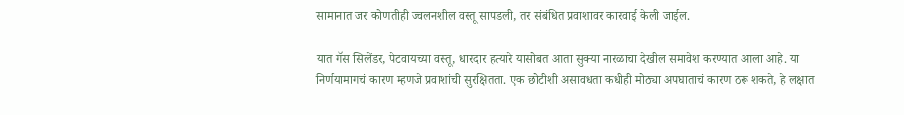सामानात जर कोणतीही ज्वलनशील वस्तू सापडली, तर संबंधित प्रवाशावर कारवाई केली जाईल.

यात गॅस सिलेंडर, पेटवायच्या वस्तू, धारदार हत्यारे यासोबत आता सुक्या नारळाचा देखील समावेश करण्यात आला आहे. या निर्णयामागचं कारण म्हणजे प्रवाशांची सुरक्षितता. एक छोटीशी असावधता कधीही मोठ्या अपघाताचं कारण ठरू शकते, हे लक्षात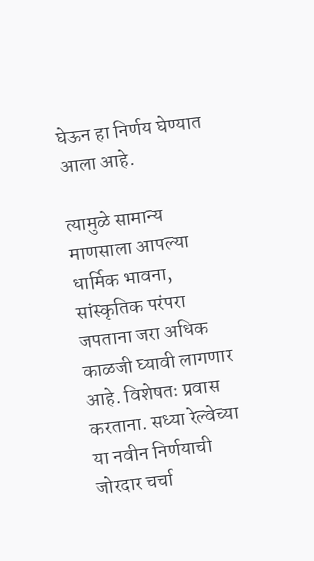घेऊन हा निर्णय घेण्यात आला आहे.

त्यामुळे सामान्य माणसाला आपल्या धार्मिक भावना, सांस्कृतिक परंपरा जपताना जरा अधिक काळजी घ्यावी लागणार आहे. विशेषतः प्रवास करताना. सध्या रेल्वेच्या या नवीन निर्णयाची जोरदार चर्चा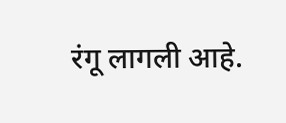रंगू लागली आहे.